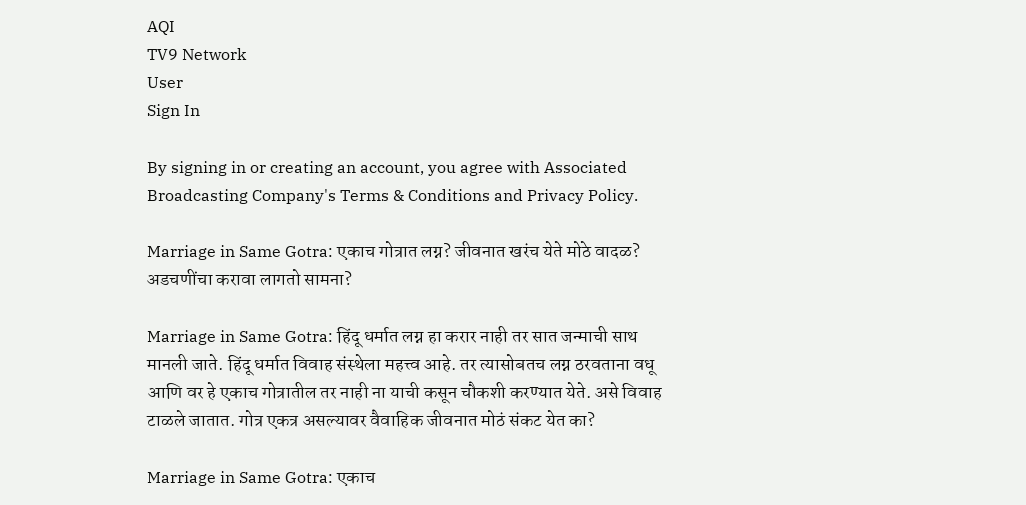AQI
TV9 Network
User
Sign In

By signing in or creating an account, you agree with Associated Broadcasting Company's Terms & Conditions and Privacy Policy.

Marriage in Same Gotra: एकाच गोत्रात लग्न? जीवनात खरंच येते मोठे वादळ? अडचणींचा करावा लागतो सामना?

Marriage in Same Gotra: हिंदू धर्मात लग्न हा करार नाही तर सात जन्माची साथ मानली जाते. हिंदू धर्मात विवाह संस्थेला महत्त्व आहे. तर त्यासोबतच लग्न ठरवताना वधू आणि वर हे एकाच गोत्रातील तर नाही ना याची कसून चौकशी करण्यात येते. असे विवाह टाळले जातात. गोत्र एकत्र असल्यावर वैवाहिक जीवनात मोठं संकट येत का?

Marriage in Same Gotra: एकाच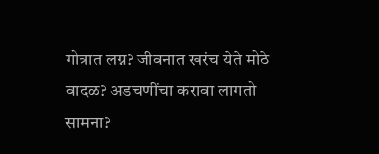गोत्रात लग्न? जीवनात खरंच येते मोठे वादळ? अडचणींचा करावा लागतो सामना?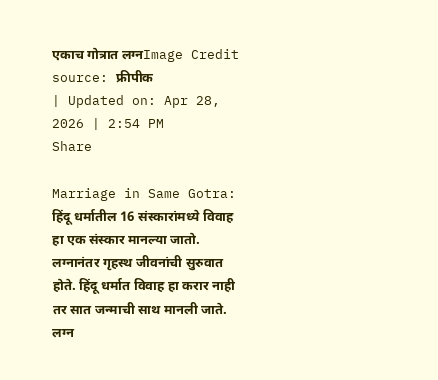एकाच गोत्रात लग्नImage Credit source: फ्रीपीक
| Updated on: Apr 28, 2026 | 2:54 PM
Share

Marriage in Same Gotra: हिंदू धर्मातील 16 संस्कारांमध्ये विवाह हा एक संस्कार मानल्या जातो. लग्नानंतर गृहस्थ जीवनांची सुरुवात होते. हिंदू धर्मात विवाह हा करार नाही तर सात जन्माची साथ मानली जाते. लग्न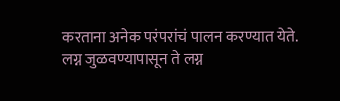करताना अनेक परंपरांचं पालन करण्यात येते. लग्न जुळवण्यापासून ते लग्न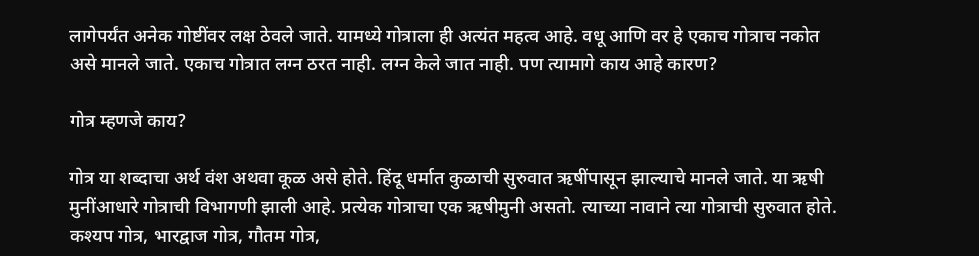लागेपर्यंत अनेक गोष्टींवर लक्ष ठेवले जाते. यामध्ये गोत्राला ही अत्यंत महत्व आहे. वधू आणि वर हे एकाच गोत्राच नकोत असे मानले जाते. एकाच गोत्रात लग्न ठरत नाही. लग्न केले जात नाही. पण त्यामागे काय आहे कारण?

गोत्र म्हणजे काय?

गोत्र या शब्दाचा अर्थ वंश अथवा कूळ असे होते. हिंदू धर्मात कुळाची सुरुवात ऋषींपासून झाल्याचे मानले जाते. या ऋषी मुनींआधारे गोत्राची विभागणी झाली आहे. प्रत्येक गोत्राचा एक ऋषीमुनी असतो. त्याच्या नावाने त्या गोत्राची सुरुवात होते. कश्यप गोत्र, भारद्वाज गोत्र, गौतम गोत्र,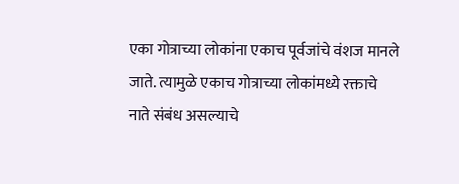एका गोत्राच्या लोकांना एकाच पूर्वजांचे वंशज मानले जाते. त्यामुळे एकाच गोत्राच्या लोकांमध्ये रक्ताचे नाते संबंध असल्याचे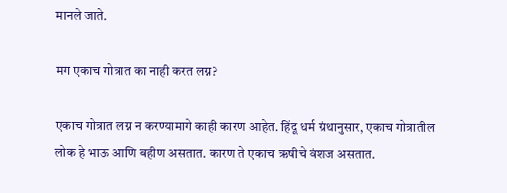मानले जाते.

मग एकाच गोत्रात का नाही करत लग्न?

एकाच गोत्रात लग्न न करण्यामागे काही कारण आहेत. हिंदू धर्म ग्रंथानुसार, एकाच गोत्रातील लोक हे भाऊ आणि बहीण असतात. कारण ते एकाच ऋषीचे वंशज असतात.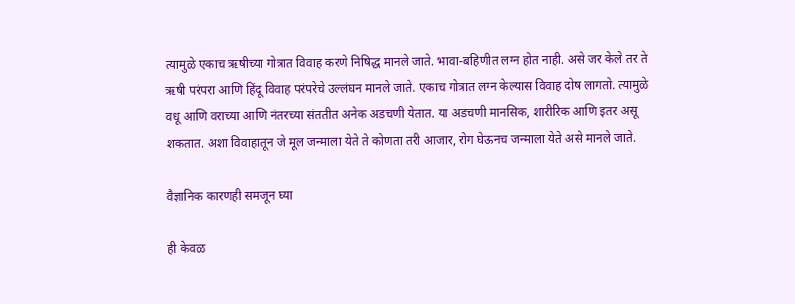त्यामुळे एकाच ऋषीच्या गोत्रात विवाह करणे निषिद्ध मानले जाते. भावा-बहिणीत लग्न होत नाही. असे जर केले तर ते ऋषी परंपरा आणि हिंदू विवाह परंपरेचे उल्लंघन मानले जाते. एकाच गोत्रात लग्न केल्यास विवाह दोष लागतो. त्यामुळे वधू आणि वराच्या आणि नंतरच्या संततीत अनेक अडचणी येतात. या अडचणी मानसिक, शारीरिक आणि इतर असू शकतात. अशा विवाहातून जे मूल जन्माला येते ते कोणता तरी आजार, रोग घेऊनच जन्माला येते असे मानले जाते.

वैज्ञानिक कारणही समजून घ्या

ही केवळ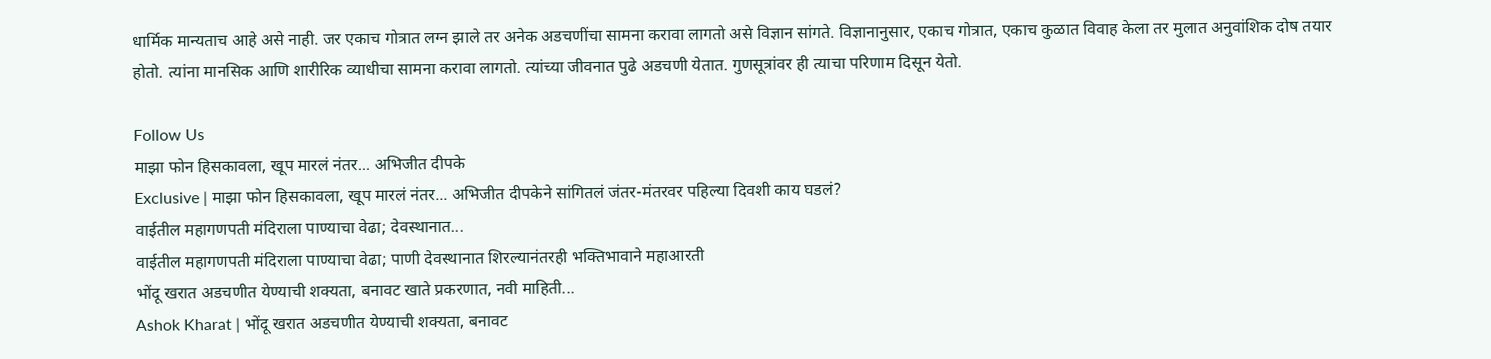धार्मिक मान्यताच आहे असे नाही. जर एकाच गोत्रात लग्न झाले तर अनेक अडचणींचा सामना करावा लागतो असे विज्ञान सांगते. विज्ञानानुसार, एकाच गोत्रात, एकाच कुळात विवाह केला तर मुलात अनुवांशिक दोष तयार होतो. त्यांना मानसिक आणि शारीरिक व्याधीचा सामना करावा लागतो. त्यांच्या जीवनात पुढे अडचणी येतात. गुणसूत्रांवर ही त्याचा परिणाम दिसून येतो.

Follow Us
माझा फोन हिसकावला, खूप मारलं नंतर... अभिजीत दीपके
Exclusive | माझा फोन हिसकावला, खूप मारलं नंतर... अभिजीत दीपकेने सांगितलं जंतर-मंतरवर पहिल्या दिवशी काय घडलं?
वाईतील महागणपती मंदिराला पाण्याचा वेढा; देवस्थानात...
वाईतील महागणपती मंदिराला पाण्याचा वेढा; पाणी देवस्थानात शिरल्यानंतरही भक्तिभावाने महाआरती
भोंदू खरात अडचणीत येण्याची शक्यता, बनावट खाते प्रकरणात, नवी माहिती...
Ashok Kharat | भोंदू खरात अडचणीत येण्याची शक्यता, बनावट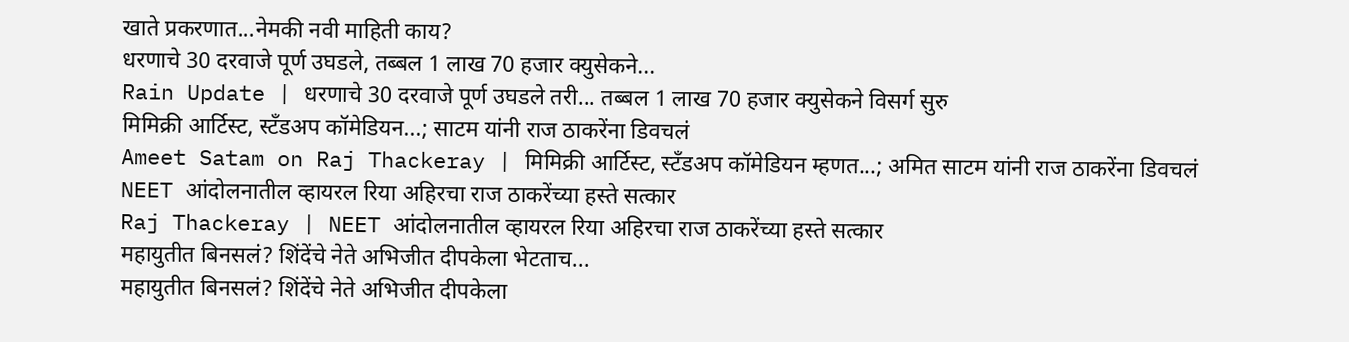खाते प्रकरणात...नेमकी नवी माहिती काय?
धरणाचे 30 दरवाजे पूर्ण उघडले, तब्बल 1 लाख 70 हजार क्युसेकने...
Rain Update | धरणाचे 30 दरवाजे पूर्ण उघडले तरी... तब्बल 1 लाख 70 हजार क्युसेकने विसर्ग सुरु
मिमिक्री आर्टिस्ट, स्टँडअप कॉमेडियन...; साटम यांनी राज ठाकरेंना डिवचलं
Ameet Satam on Raj Thackeray | मिमिक्री आर्टिस्ट, स्टँडअप कॉमेडियन म्हणत...; अमित साटम यांनी राज ठाकरेंना डिवचलं
NEET आंदोलनातील व्हायरल रिया अहिरचा राज ठाकरेंच्या हस्ते सत्कार
Raj Thackeray | NEET आंदोलनातील व्हायरल रिया अहिरचा राज ठाकरेंच्या हस्ते सत्कार
महायुतीत बिनसलं? शिंदेंचे नेते अभिजीत दीपकेला भेटताच...
महायुतीत बिनसलं? शिंदेंचे नेते अभिजीत दीपकेला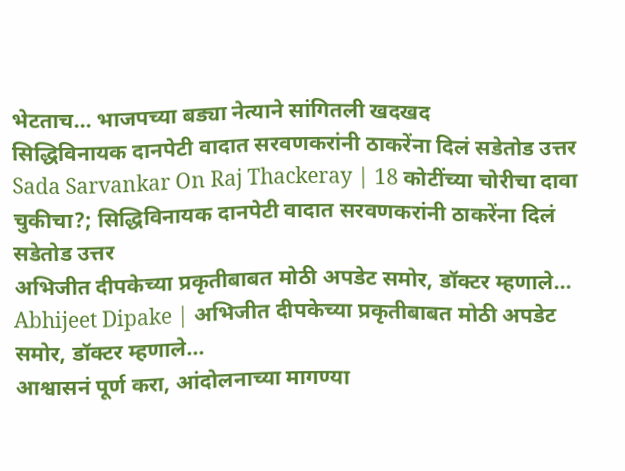भेटताच... भाजपच्या बड्या नेत्याने सांगितली खदखद
सिद्धिविनायक दानपेटी वादात सरवणकरांनी ठाकरेंना दिलं सडेतोड उत्तर
Sada Sarvankar On Raj Thackeray | 18 कोटींच्या चोरीचा दावा चुकीचा?; सिद्धिविनायक दानपेटी वादात सरवणकरांनी ठाकरेंना दिलं सडेतोड उत्तर
अभिजीत दीपकेच्या प्रकृतीबाबत मोठी अपडेट समोर, डॉक्टर म्हणाले...
Abhijeet Dipake | अभिजीत दीपकेच्या प्रकृतीबाबत मोठी अपडेट समोर, डॉक्टर म्हणाले...
आश्वासनं पूर्ण करा, आंदोलनाच्या मागण्या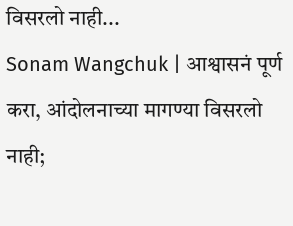विसरलो नाही...
Sonam Wangchuk | आश्वासनं पूर्ण करा, आंदोलनाच्या मागण्या विसरलो नाही;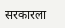सरकारला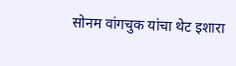सोनम वांगचुक यांचा थेट इशारा